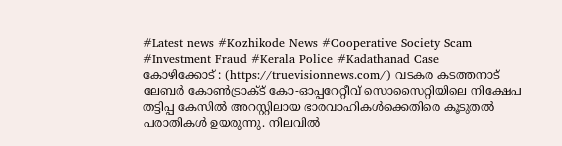#Latest news #Kozhikode News #Cooperative Society Scam #Investment Fraud #Kerala Police #Kadathanad Case
കോഴിക്കോട് : (https://truevisionnews.com/) വടകര കടത്തനാട് ലേബർ കോൺട്രാക്ട് കോ-ഓപ്പറേറ്റീവ് സൊസൈറ്റിയിലെ നിക്ഷേപ തട്ടിപ്പ കേസിൽ അറസ്റ്റിലായ ഭാരവാഹികൾക്കെതിരെ കൂടുതൽ പരാതികൾ ഉയരുന്നു. നിലവിൽ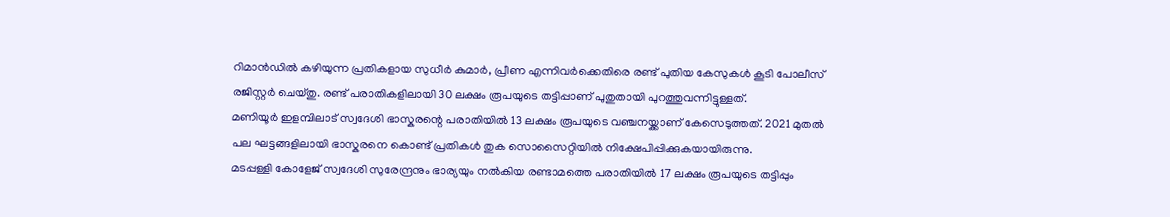റിമാൻഡിൽ കഴിയുന്ന പ്രതികളായ സുധീർ കുമാർ, പ്രീണ എന്നിവർക്കെതിരെ രണ്ട് പുതിയ കേസുകൾ കൂടി പോലീസ് രജിസ്റ്റർ ചെയ്തു. രണ്ട് പരാതികളിലായി 30 ലക്ഷം രൂപയുടെ തട്ടിപ്പാണ് പുതുതായി പുറത്തുവന്നിട്ടുള്ളത്.
മണിയൂർ ഇളമ്പിലാട് സ്വദേശി ഭാസ്കരന്റെ പരാതിയിൽ 13 ലക്ഷം രൂപയുടെ വഞ്ചനയ്ക്കാണ് കേസെടുത്തത്. 2021 മുതൽ പല ഘട്ടങ്ങളിലായി ഭാസ്കരനെ കൊണ്ട് പ്രതികൾ തുക സൊസൈറ്റിയിൽ നിക്ഷേപിപ്പിക്കുകയായിരുന്നു.
മടപ്പള്ളി കോളേജ് സ്വദേശി സുരേന്ദ്രനും ഭാര്യയും നൽകിയ രണ്ടാമത്തെ പരാതിയിൽ 17 ലക്ഷം രൂപയുടെ തട്ടിപ്പും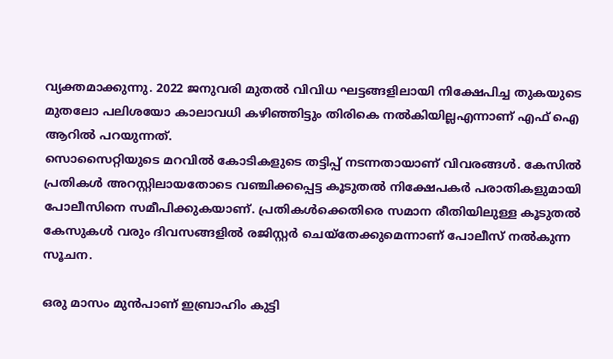വ്യക്തമാക്കുന്നു. 2022 ജനുവരി മുതൽ വിവിധ ഘട്ടങ്ങളിലായി നിക്ഷേപിച്ച തുകയുടെ മുതലോ പലിശയോ കാലാവധി കഴിഞ്ഞിട്ടും തിരികെ നൽകിയില്ലഎന്നാണ് എഫ് ഐ ആറിൽ പറയുന്നത്.
സൊസൈറ്റിയുടെ മറവിൽ കോടികളുടെ തട്ടിപ്പ് നടന്നതായാണ് വിവരങ്ങൾ. കേസിൽ പ്രതികൾ അറസ്റ്റിലായതോടെ വഞ്ചിക്കപ്പെട്ട കൂടുതൽ നിക്ഷേപകർ പരാതികളുമായി പോലീസിനെ സമീപിക്കുകയാണ്. പ്രതികൾക്കെതിരെ സമാന രീതിയിലുള്ള കൂടുതൽ കേസുകൾ വരും ദിവസങ്ങളിൽ രജിസ്റ്റർ ചെയ്തേക്കുമെന്നാണ് പോലീസ് നൽകുന്ന സൂചന.

ഒരു മാസം മുൻപാണ് ഇബ്രാഹിം കുട്ടി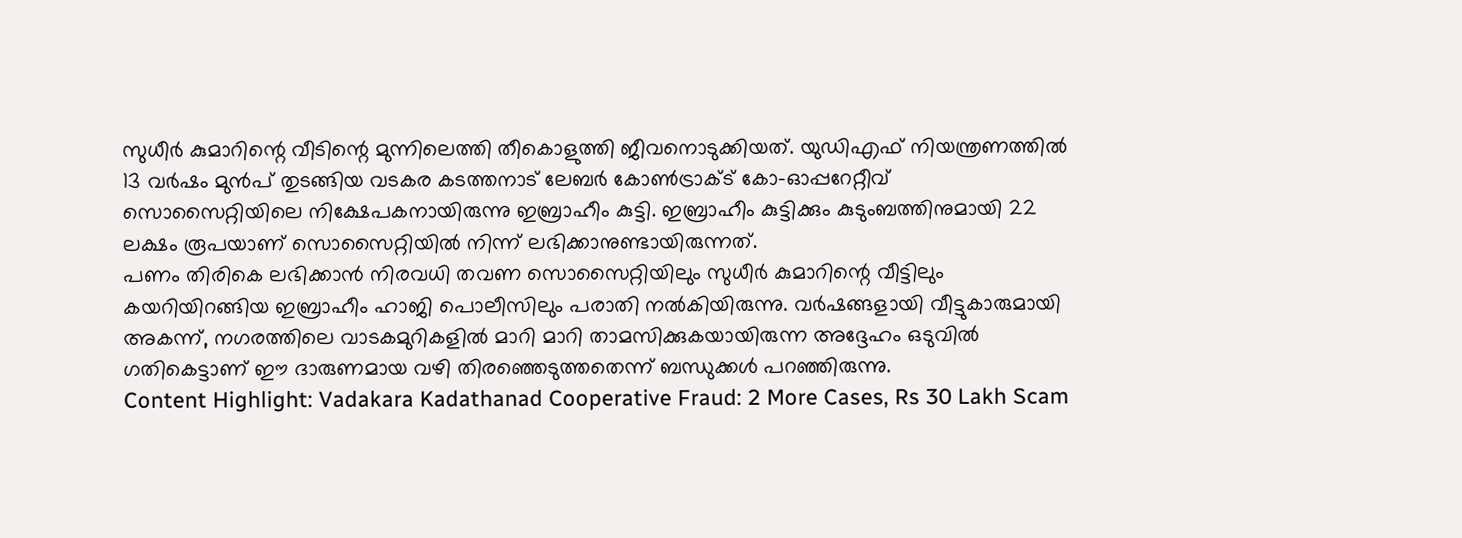സുധീർ കുമാറിന്റെ വീടിന്റെ മുന്നിലെത്തി തീകൊളുത്തി ജീവനൊടുക്കിയത്. യുഡിഎഫ് നിയന്ത്രണത്തിൽ 13 വർഷം മുൻപ് തുടങ്ങിയ വടകര കടത്തനാട് ലേബർ കോൺട്രാക്ട് കോ-ഓപ്പറേറ്റീവ് സൊസൈറ്റിയിലെ നിക്ഷേപകനായിരുന്നു ഇബ്രാഹീം കുട്ടി. ഇബ്രാഹീം കുട്ടിക്കും കുടുംബത്തിനുമായി 22 ലക്ഷം രൂപയാണ് സൊസൈറ്റിയിൽ നിന്ന് ലഭിക്കാനുണ്ടായിരുന്നത്.
പണം തിരികെ ലഭിക്കാൻ നിരവധി തവണ സൊസൈറ്റിയിലും സുധീർ കുമാറിന്റെ വീട്ടിലും കയറിയിറങ്ങിയ ഇബ്രാഹീം ഹാജി പൊലീസിലും പരാതി നൽകിയിരുന്നു. വർഷങ്ങളായി വീട്ടുകാരുമായി അകന്ന്, നഗരത്തിലെ വാടകമുറികളിൽ മാറി മാറി താമസിക്കുകയായിരുന്ന അദ്ദേഹം ഒടുവിൽ ഗതികെട്ടാണ് ഈ ദാരുണമായ വഴി തിരഞ്ഞെടുത്തതെന്ന് ബന്ധുക്കൾ പറഞ്ഞിരുന്നു.
Content Highlight: Vadakara Kadathanad Cooperative Fraud: 2 More Cases, Rs 30 Lakh Scam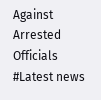Against Arrested Officials
#Latest news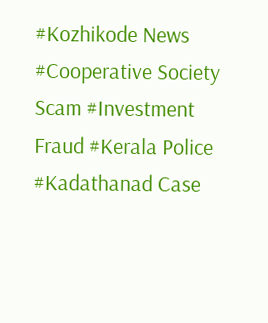#Kozhikode News #Cooperative Society Scam #Investment Fraud #Kerala Police #Kadathanad Case